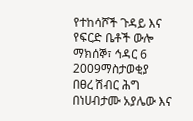የተከሳሾች ጉዳይ እና የፍርድ ቤቶች ውሎ
ማክሰኞ፣ ኅዳር 6 2009ማስታወቂያ
በፀረ ሽብር ሕግ በነሀብታሙ አያሌው እና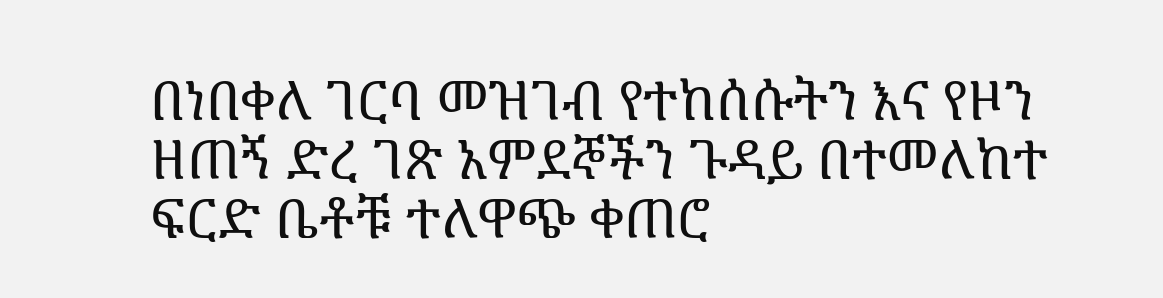በነበቀለ ገርባ መዝገብ የተከሰሱትን እና የዞን ዘጠኝ ድረ ገጽ አምደኞችን ጉዳይ በተመለከተ ፍርድ ቤቶቹ ተለዋጭ ቀጠሮ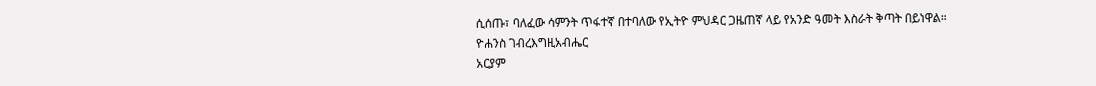ሲሰጡ፣ ባለፈው ሳምንት ጥፋተኛ በተባለው የኢትዮ ምህዳር ጋዜጠኛ ላይ የአንድ ዓመት እስራት ቅጣት በይነዋል።
ዮሐንስ ገብረእግዚአብሔር
አርያም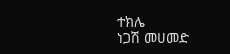ተክሌ
ነጋሽ መሀመድ